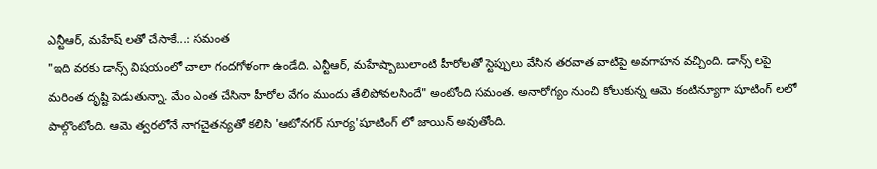ఎన్టీఆర్, మహేష్ లతో చేసాకే...: సమంత
"ఇది వరకు డాన్స్ విషయంలో చాలా గందగోళంగా ఉండేది. ఎన్టీఆర్, మహేష్బాబులాంటి హీరోలతో స్టెప్పులు వేసిన తరవాత వాటిపై అవగాహన వచ్చింది. డాన్స్ లపై మరింత దృష్టి పెడుతున్నా. మేం ఎంత చేసినా హీరోల వేగం ముందు తేలిపోవలసిందే" అంటోంది సమంత. అనారోగ్యం నుంచి కోలుకున్న ఆమె కంటిన్యూగా షూటింగ్ లలో పాల్గొంటోంది. ఆమె త్వరలోనే నాగచైతన్యతో కలిసి 'ఆటోనగర్ సూర్య'షూటింగ్ లో జాయిన్ అవుతోంది.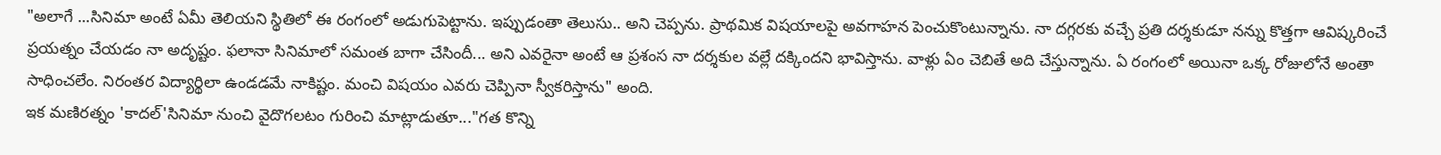"అలాగే ...సినిమా అంటే ఏమీ తెలియని స్థితిలో ఈ రంగంలో అడుగుపెట్టాను. ఇప్పుడంతా తెలుసు.. అని చెప్పను. ప్రాథమిక విషయాలపై అవగాహన పెంచుకొంటున్నాను. నా దగ్గరకు వచ్చే ప్రతి దర్శకుడూ నన్ను కొత్తగా ఆవిష్కరించే ప్రయత్నం చేయడం నా అదృష్టం. ఫలానా సినిమాలో సమంత బాగా చేసిందీ... అని ఎవరైనా అంటే ఆ ప్రశంస నా దర్శకుల వల్లే దక్కిందని భావిస్తాను. వాళ్లు ఏం చెబితే అది చేస్తున్నాను. ఏ రంగంలో అయినా ఒక్క రోజులోనే అంతా సాధించలేం. నిరంతర విద్యార్థిలా ఉండడమే నాకిష్టం. మంచి విషయం ఎవరు చెప్పినా స్వీకరిస్తాను" అంది.
ఇక మణిరత్నం 'కాదల్'సినిమా నుంచి వైదొగలటం గురించి మాట్లాడుతూ..."గత కొన్ని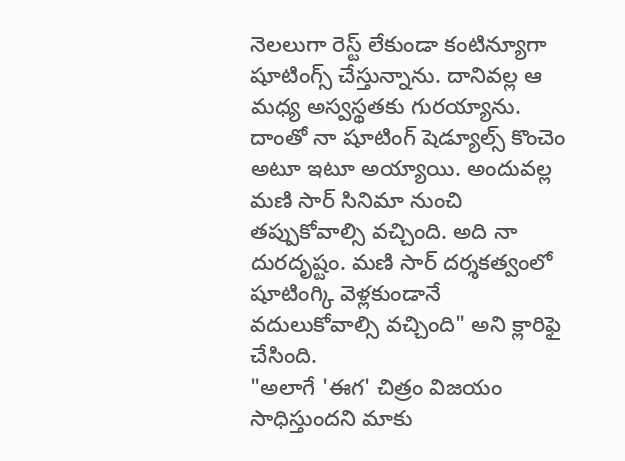నెలలుగా రెస్ట్ లేకుండా కంటిన్యూగా షూటింగ్స్ చేస్తున్నాను. దానివల్ల ఆ మధ్య అస్వస్థతకు గురయ్యాను. దాంతో నా షూటింగ్ షెడ్యూల్స్ కొంచెం అటూ ఇటూ అయ్యాయి. అందువల్ల మణి సార్ సినిమా నుంచి తప్పుకోవాల్సి వచ్చింది. అది నా దురదృష్టం. మణి సార్ దర్శకత్వంలో షూటింగ్కి వెళ్లకుండానే వదులుకోవాల్సి వచ్చింది" అని క్లారిఫై చేసింది.
"అలాగే 'ఈగ' చిత్రం విజయం సాధిస్తుందని మాకు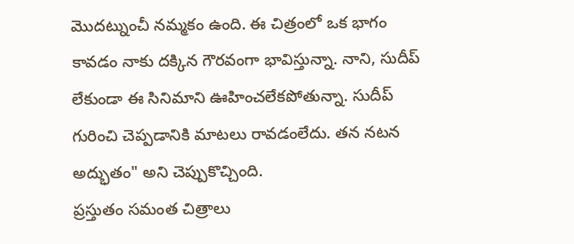మొదట్నుంచీ నమ్మకం ఉంది. ఈ చిత్రంలో ఒక భాగం కావడం నాకు దక్కిన గౌరవంగా భావిస్తున్నా. నాని, సుదీప్ లేకుండా ఈ సినిమాని ఊహించలేకపోతున్నా. సుదీప్ గురించి చెప్పడానికి మాటలు రావడంలేదు. తన నటన అద్భుతం" అని చెప్పుకొచ్చింది.
ప్రస్తుతం సమంత చిత్రాలు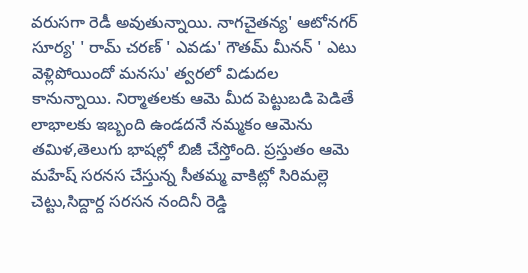వరుసగా రెడీ అవుతున్నాయి. నాగచైతన్య' ఆటోనగర్ సూర్య' ' రామ్ చరణ్ ' ఎవడు' గౌతమ్ మీనన్ ' ఎటు వెళ్లిపోయిందో మనసు' త్వరలో విడుదల కానున్నాయి. నిర్మాతలకు ఆమె మీద పెట్టుబడి పెడితే లాభాలకు ఇబ్బంది ఉండదనే నమ్మకం ఆమెను తమిళ,తెలుగు భాషల్లో బిజీ చేస్తోంది. ప్రస్తుతం ఆమె మహేష్ సరనస చేస్తున్న సీతమ్మ వాకిట్లో సిరిమల్లె చెట్టు,సిద్దార్ద సరసన నందినీ రెడ్డి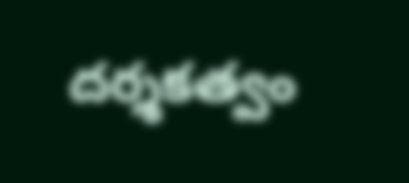దర్శకత్వం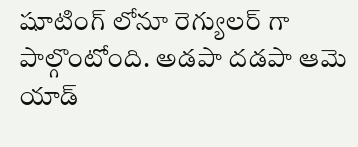షూటింగ్ లోనూ రెగ్యులర్ గా పాల్గొంటోంది. అడపా దడపా ఆమె యాడ్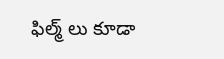ఫిల్మ్ లు కూడా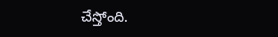చేస్తోంది.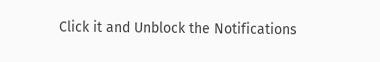Click it and Unblock the Notifications